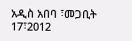አዲስ አበባ ፣መጋቢት 17፣2012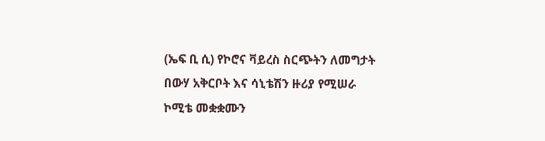(ኤፍ ቢ ሲ) የኮሮና ቫይረስ ስርጭትን ለመግታት በውሃ አቅርቦት እና ሳኒቴሽን ዙሪያ የሚሠራ ኮሚቴ መቋቋሙን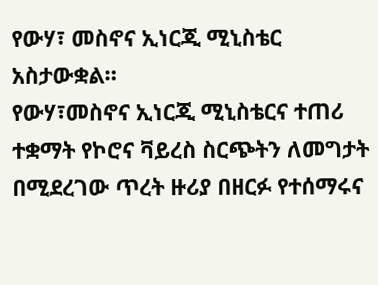የውሃ፣ መስኖና ኢነርጂ ሚኒስቴር አስታውቋል።
የውሃ፣መስኖና ኢነርጂ ሚኒስቴርና ተጠሪ ተቋማት የኮሮና ቫይረስ ስርጭትን ለመግታት በሚደረገው ጥረት ዙሪያ በዘርፉ የተሰማሩና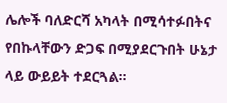ሌሎች ባለድርሻ አካላት በሚሳተፉበትና የበኩላቸውን ድጋፍ በሚያደርጉበት ሁኔታ ላይ ውይይት ተደርጓል።